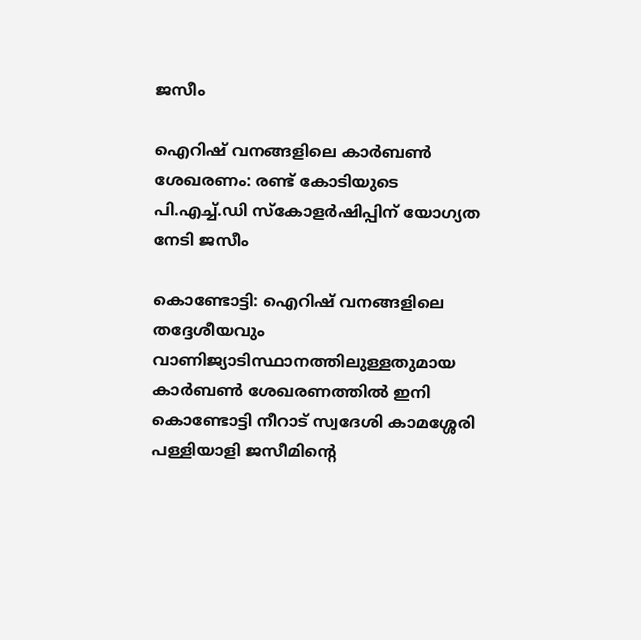ജസീം

ഐറിഷ് വനങ്ങളിലെ കാർബൺ ശേഖരണം: രണ്ട് കോടിയുടെ പി.എച്ച്.ഡി സ്കോളർഷിപ്പിന് യോഗ്യത നേടി ജസീം

കൊണ്ടോട്ടി: ഐറിഷ് വനങ്ങളിലെ തദ്ദേശീയവും വാണിജ്യാടിസ്ഥാനത്തിലുള്ളതുമായ കാര്‍ബണ്‍ ശേഖരണത്തില്‍ ഇനി കൊണ്ടോട്ടി നീറാട് സ്വദേശി കാമശ്ശേരി പള്ളിയാളി ജസീമിന്റെ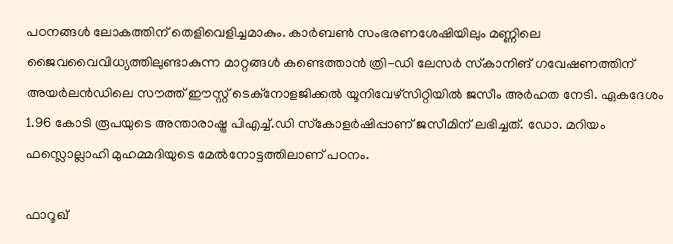പഠനങ്ങള്‍ ലോകത്തിന് തെളിവെളിച്ചമാകും. കാര്‍ബൺ സംഭരണശേഷിയിലും മണ്ണിലെ ജൈവവൈവിധ്യത്തിലുണ്ടാകുന്ന മാറ്റങ്ങൾ കണ്ടെത്താന്‍ ത്രി-ഡി ലേസര്‍ സ്‌കാനിങ് ഗവേഷണത്തിന് അയര്‍ലന്‍ഡിലെ സൗത്ത് ഈസ്റ്റ് ടെക്‌നോളജിക്കല്‍ യൂനിവേഴ്‌സിറ്റിയില്‍ ജസീം അര്‍ഹത നേടി. ഏകദേശം 1.96 കോടി രൂപയുടെ അന്താരാഷ്ട്ര പിഎച്ച്.ഡി സ്‌കോളര്‍ഷിപ്പാണ് ജസീമിന് ലഭിച്ചത്. ഡോ. മറിയം ഫസ്ലൊല്ലാഹി മുഹമ്മദിയുടെ മേല്‍നോട്ടത്തിലാണ് പഠനം.

ഫാറൂഖ്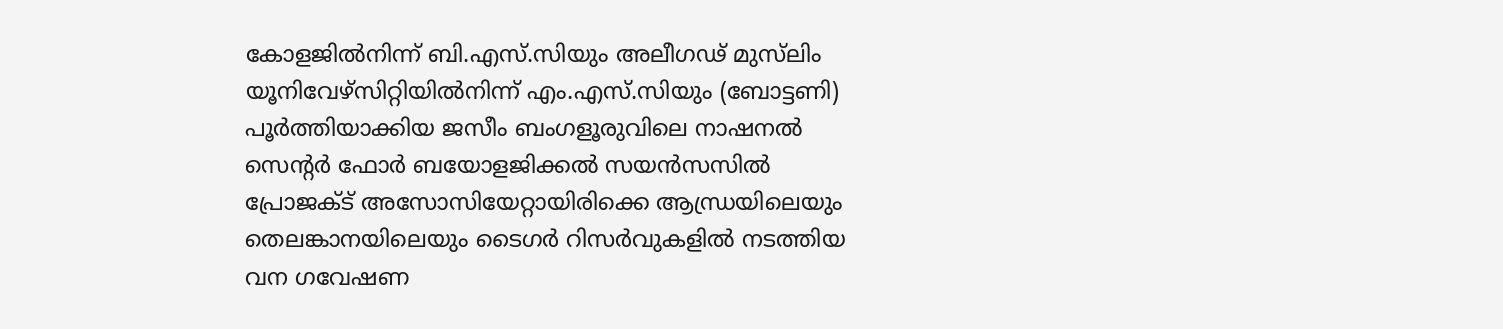കോളജില്‍നിന്ന് ബി.എസ്.സിയും അലീഗഢ് മുസ്‍ലിം യൂനിവേഴ്‌സിറ്റിയില്‍നിന്ന് എം.എസ്.സിയും (ബോട്ടണി) പൂര്‍ത്തിയാക്കിയ ജസീം ബംഗളൂരുവിലെ നാഷനല്‍ സെന്റര്‍ ഫോര്‍ ബയോളജിക്കല്‍ സയന്‍സസില്‍ പ്രോജക്ട് അസോസിയേറ്റായിരിക്കെ ആന്ധ്രയിലെയും തെലങ്കാനയിലെയും ടൈഗര്‍ റിസര്‍വുകളില്‍ നടത്തിയ വന ഗവേഷണ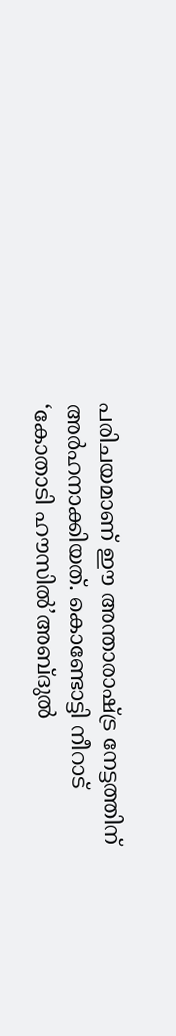പരിചയമാണ് ഈ അന്താരാഷ്ട്ര നേട്ടത്തിന് അര്‍ഹനാക്കിയത്. കൊണ്ടോട്ടി നീറാട് ‘കോതാടി ഹൗസില്‍’അബ്ദുല്‍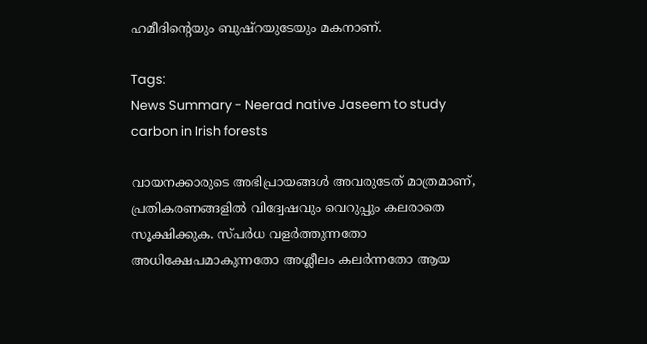ഹമീദിന്റെയും ബുഷ്‌റയുടേയും മകനാണ്.

Tags:
News Summary - Neerad native Jaseem to study carbon in Irish forests

വായനക്കാരുടെ അഭിപ്രായങ്ങള്‍ അവരുടേത് മാത്രമാണ്, പ്രതികരണങ്ങളിൽ വിദ്വേഷവും വെറുപ്പും കലരാതെ സൂക്ഷിക്കുക. സ്പർധ വളർത്തുന്നതോ അധിക്ഷേപമാകുന്നതോ അശ്ലീലം കലർന്നതോ ആയ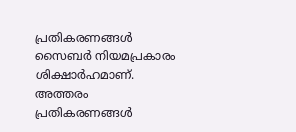പ്രതികരണങ്ങൾ സൈബർ നിയമപ്രകാരം ശിക്ഷാർഹമാണ്. അത്തരം പ്രതികരണങ്ങൾ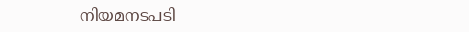നിയമനടപടി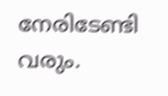നേരിടേണ്ടി വരും.